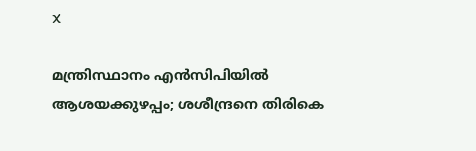X

മന്ത്രിസ്ഥാനം എന്‍സിപിയില്‍ ആശയക്കുഴപ്പം; ശശീന്ദ്രനെ തിരികെ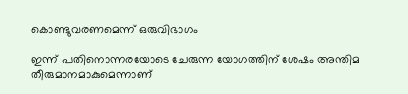കൊണ്ടുവരണമെന്ന് ഒരുവിഭാഗം

ഇന്ന് പതിനൊന്നരയോടെ ചേരുന്ന യോഗത്തിന് ശേഷം അന്തിമ തീരുമാനമാകുമെന്നാണ്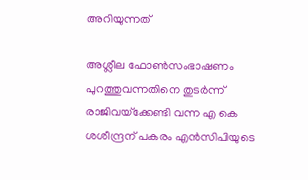അറിയുന്നത്

അശ്ലീല ഫോണ്‍സംഭാഷണം പുറത്തുവന്നതിനെ തുടര്‍ന്ന് രാജിവയ്‌ക്കേണ്ടി വന്ന എ കെ ശശീന്ദ്രന് പകരം എന്‍സിപിയുടെ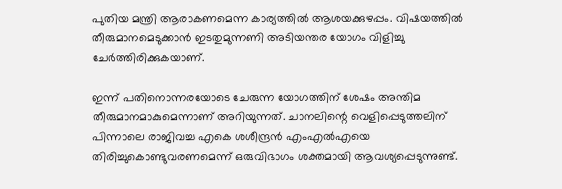പുതിയ മന്ത്രി ആരാകണമെന്ന കാര്യത്തില്‍ ആശയക്കുഴപ്പം. വിഷയത്തില്‍ തീരുമാനമെടുക്കാന്‍ ഇടതുമുന്നണി അടിയന്തര യോഗം വിളിച്ചു ചേര്‍ത്തിരിക്കുകയാണ്.

ഇന്ന് പതിനൊന്നരയോടെ ചേരുന്ന യോഗത്തിന് ശേഷം അന്തിമ തീരുമാനമാകുമെന്നാണ് അറിയുന്നത്. ചാനലിന്റെ വെളിപ്പെടുത്തലിന് പിന്നാലെ രാജിവച്ച എകെ ശശീന്ദ്രന്‍ എംഎല്‍എയെ തിരിച്ചുകൊണ്ടുവരണമെന്ന് ഒരുവിഭാഗം ശക്തമായി ആവശ്യപ്പെടുന്നുണ്ട്.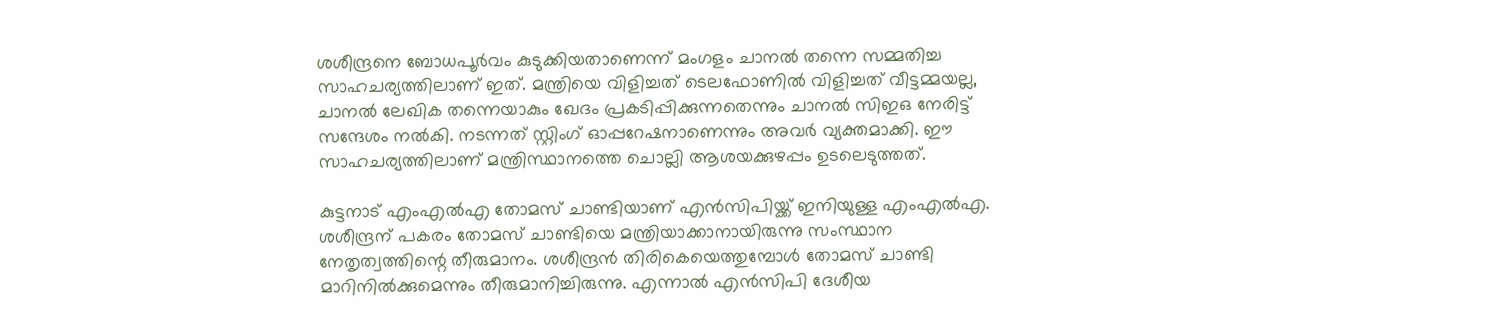ശശീന്ദ്രനെ ബോധപൂര്‍വം കുടുക്കിയതാണെന്ന് മംഗളം ചാനല്‍ തന്നെ സമ്മതിച്ച സാഹചര്യത്തിലാണ് ഇത്. മന്ത്രിയെ വിളിച്ചത് ടെലഫോണില്‍ വിളിച്ചത് വീട്ടമ്മയല്ല, ചാനല്‍ ലേഖിക തന്നെയാകും ഖേദം പ്രകടിപ്പിക്കുന്നതെന്നും ചാനല്‍ സിഇഒ നേരിട്ട് സന്ദേശം നല്‍കി. നടന്നത് സ്റ്റിംഗ് ഓപ്പറേഷനാണെന്നും അവര്‍ വ്യക്തമാക്കി. ഈ സാഹചര്യത്തിലാണ് മന്ത്രിസ്ഥാനത്തെ ചൊല്ലി ആശയക്കുഴപ്പം ഉടലെടുത്തത്.

കുട്ടനാട് എംഎല്‍എ തോമസ് ചാണ്ടിയാണ് എന്‍സിപിയ്ക്ക് ഇനിയുള്ള എംഎല്‍എ. ശശീന്ദ്രന് പകരം തോമസ് ചാണ്ടിയെ മന്ത്രിയാക്കാനായിരുന്നു സംസ്ഥാന നേതൃത്വത്തിന്റെ തീരുമാനം. ശശീന്ദ്രന്‍ തിരികെയെത്തുമ്പോള്‍ തോമസ് ചാണ്ടി മാറിനില്‍ക്കുമെന്നും തീരുമാനിച്ചിരുന്നു. എന്നാല്‍ എന്‍സിപി ദേശീയ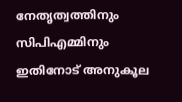നേതൃത്വത്തിനും സിപിഎമ്മിനും ഇതിനോട് അനുകൂല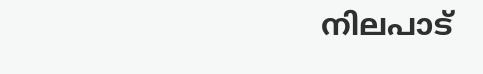നിലപാട്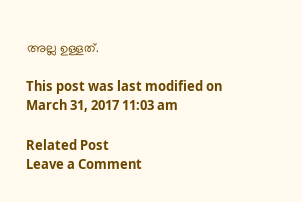അല്ല ഉള്ളത്.

This post was last modified on March 31, 2017 11:03 am

Related Post
Leave a Comment